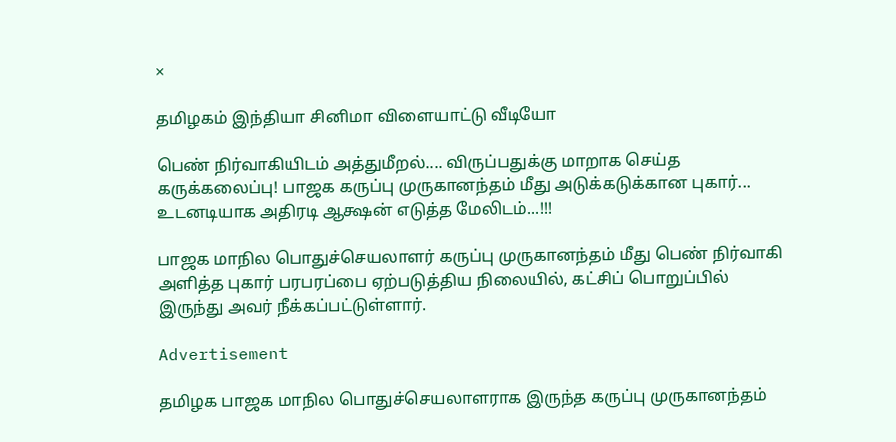×

தமிழகம் இந்தியா சினிமா விளையாட்டு வீடியோ

பெண் நிர்வாகியிடம் அத்துமீறல்.... விருப்பதுக்கு மாறாக செய்த கருக்கலைப்பு! பாஜக கருப்பு முருகானந்தம் மீது அடுக்கடுக்கான புகார்... உடனடியாக அதிரடி ஆக்ஷன் எடுத்த மேலிடம்...!!!

பாஜக மாநில பொதுச்செயலாளர் கருப்பு முருகானந்தம் மீது பெண் நிர்வாகி அளித்த புகார் பரபரப்பை ஏற்படுத்திய நிலையில், கட்சிப் பொறுப்பில் இருந்து அவர் நீக்கப்பட்டுள்ளார்.

Advertisement

தமிழக பாஜக மாநில பொதுச்செயலாளராக இருந்த கருப்பு முருகானந்தம்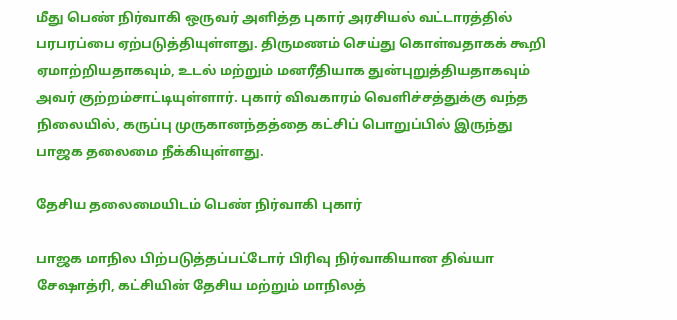மீது பெண் நிர்வாகி ஒருவர் அளித்த புகார் அரசியல் வட்டாரத்தில் பரபரப்பை ஏற்படுத்தியுள்ளது. திருமணம் செய்து கொள்வதாகக் கூறி ஏமாற்றியதாகவும், உடல் மற்றும் மனரீதியாக துன்புறுத்தியதாகவும் அவர் குற்றம்சாட்டியுள்ளார். புகார் விவகாரம் வெளிச்சத்துக்கு வந்த நிலையில், கருப்பு முருகானந்தத்தை கட்சிப் பொறுப்பில் இருந்து பாஜக தலைமை நீக்கியுள்ளது.

தேசிய தலைமையிடம் பெண் நிர்வாகி புகார்

பாஜக மாநில பிற்படுத்தப்பட்டோர் பிரிவு நிர்வாகியான திவ்யா சேஷாத்ரி, கட்சியின் தேசிய மற்றும் மாநிலத்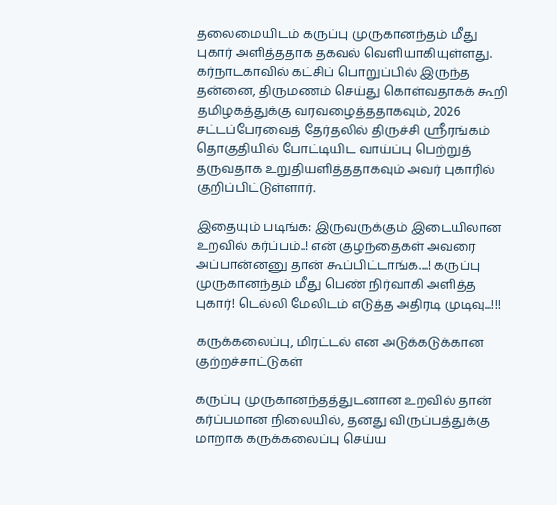தலைமையிடம் கருப்பு முருகானந்தம் மீது புகார் அளித்ததாக தகவல் வெளியாகியுள்ளது. கர்நாடகாவில் கட்சிப் பொறுப்பில் இருந்த தன்னை, திருமணம் செய்து கொள்வதாகக் கூறி தமிழகத்துக்கு வரவழைத்ததாகவும், 2026 சட்டப்பேரவைத் தேர்தலில் திருச்சி ஸ்ரீரங்கம் தொகுதியில் போட்டியிட வாய்ப்பு பெற்றுத் தருவதாக உறுதியளித்ததாகவும் அவர் புகாரில் குறிப்பிட்டுள்ளார்.

இதையும் படிங்க: இருவருக்கும் இடையிலான உறவில் கர்ப்பம்..! என் குழந்தைகள் அவரை அப்பான்னனு தான் கூப்பிட்டாங்க....! கருப்பு முருகானந்தம் மீது பெண் நிர்வாகி அளித்த புகார்! டெல்லி மேலிடம் எடுத்த அதிரடி முடிவு...!!!

கருக்கலைப்பு, மிரட்டல் என அடுக்கடுக்கான குற்றச்சாட்டுகள்

கருப்பு முருகானந்தத்துடனான உறவில் தான் கர்ப்பமான நிலையில், தனது விருப்பத்துக்கு மாறாக கருக்கலைப்பு செய்ய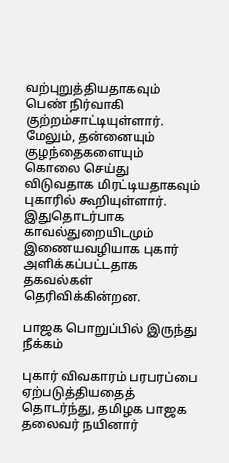வற்புறுத்தியதாகவும் பெண் நிர்வாகி குற்றம்சாட்டியுள்ளார். மேலும், தன்னையும் குழந்தைகளையும் கொலை செய்து விடுவதாக மிரட்டியதாகவும் புகாரில் கூறியுள்ளார். இதுதொடர்பாக காவல்துறையிடமும் இணையவழியாக புகார் அளிக்கப்பட்டதாக தகவல்கள் தெரிவிக்கின்றன.

பாஜக பொறுப்பில் இருந்து நீக்கம்

புகார் விவகாரம் பரபரப்பை ஏற்படுத்தியதைத் தொடர்ந்து, தமிழக பாஜக தலைவர் நயினார்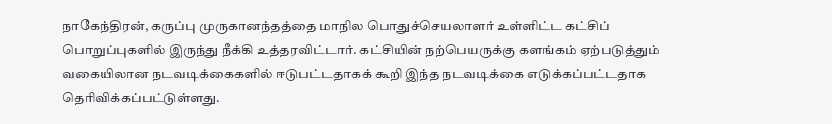நாகேந்திரன், கருப்பு முருகானந்தத்தை மாநில பொதுச்செயலாளர் உள்ளிட்ட கட்சிப் பொறுப்புகளில் இருந்து நீக்கி உத்தரவிட்டார். கட்சியின் நற்பெயருக்கு களங்கம் ஏற்படுத்தும் வகையிலான நடவடிக்கைகளில் ஈடுபட்டதாகக் கூறி இந்த நடவடிக்கை எடுக்கப்பட்டதாக தெரிவிக்கப்பட்டுள்ளது.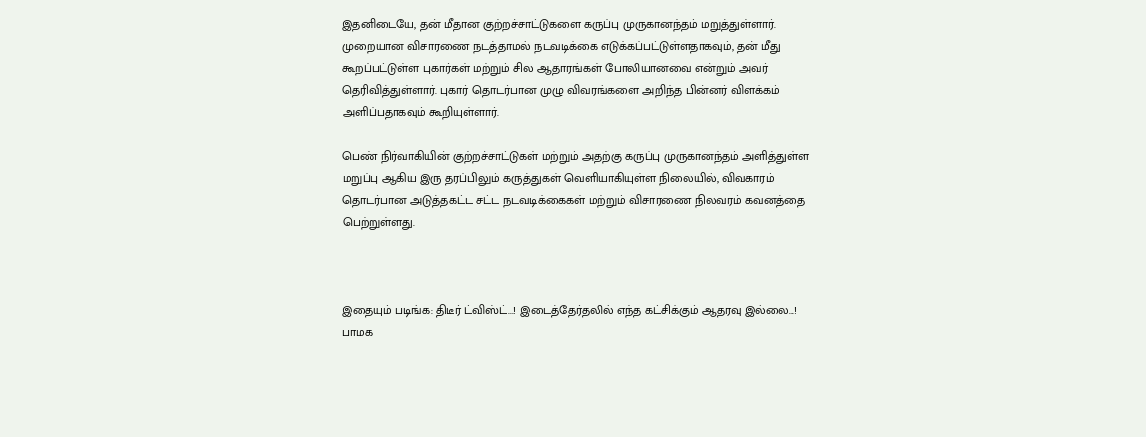இதனிடையே, தன் மீதான குற்றச்சாட்டுகளை கருப்பு முருகானந்தம் மறுத்துள்ளார். முறையான விசாரணை நடத்தாமல் நடவடிக்கை எடுக்கப்பட்டுள்ளதாகவும், தன் மீது கூறப்பட்டுள்ள புகார்கள் மற்றும் சில ஆதாரங்கள் போலியானவை என்றும் அவர் தெரிவித்துள்ளார். புகார் தொடர்பான முழு விவரங்களை அறிந்த பின்னர் விளக்கம் அளிப்பதாகவும் கூறியுள்ளார்.

பெண் நிர்வாகியின் குற்றச்சாட்டுகள் மற்றும் அதற்கு கருப்பு முருகானந்தம் அளித்துள்ள மறுப்பு ஆகிய இரு தரப்பிலும் கருத்துகள் வெளியாகியுள்ள நிலையில், விவகாரம் தொடர்பான அடுத்தகட்ட சட்ட நடவடிக்கைகள் மற்றும் விசாரணை நிலவரம் கவனத்தை பெற்றுள்ளது.



இதையும் படிங்க: திடீர் ட்விஸ்ட்...! இடைத்தேர்தலில் எந்த கட்சிக்கும் ஆதரவு இல்லை...! பாமக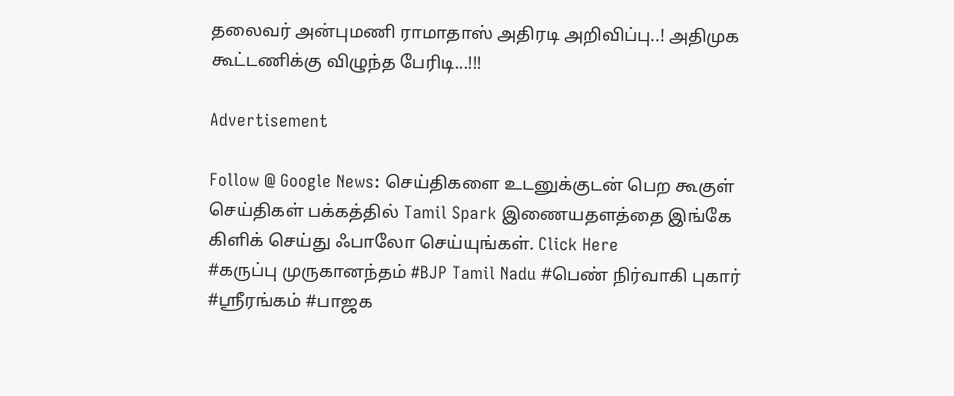தலைவர் அன்புமணி ராமாதாஸ் அதிரடி அறிவிப்பு..! அதிமுக கூட்டணிக்கு விழுந்த பேரிடி...!!!

Advertisement

Follow @ Google News: செய்திகளை உடனுக்குடன் பெற கூகுள் செய்திகள் பக்கத்தில் Tamil Spark இணையதளத்தை இங்கே கிளிக் செய்து ஃபாலோ செய்யுங்கள். Click Here
#கருப்பு முருகானந்தம் #BJP Tamil Nadu #பெண் நிர்வாகி புகார் #ஸ்ரீரங்கம் #பாஜக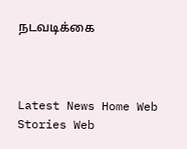நடவடிக்கை



Latest News Home Web Stories Web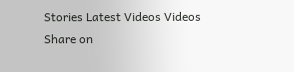Stories Latest Videos Videos Share on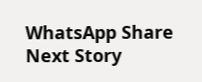WhatsApp Share
Next Story